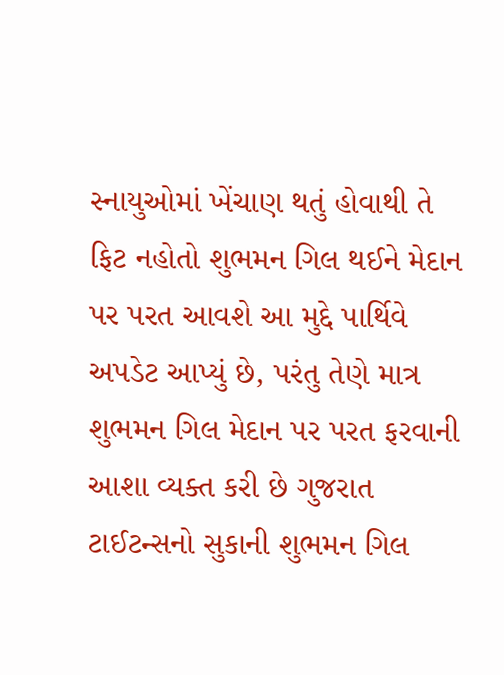સ્નાયુઓમાં ખેંચાણ થતું હોવાથી તે ફિટ નહોતો શુભમન ગિલ થઈને મેદાન પર પરત આવશે આ મુદ્દે પાર્થિવે અપડેટ આપ્યું છે, પરંતુ તેણે માત્ર શુભમન ગિલ મેદાન પર પરત ફરવાની આશા વ્યક્ત કરી છે ગુજરાત ટાઈટન્સનો સુકાની શુભમન ગિલ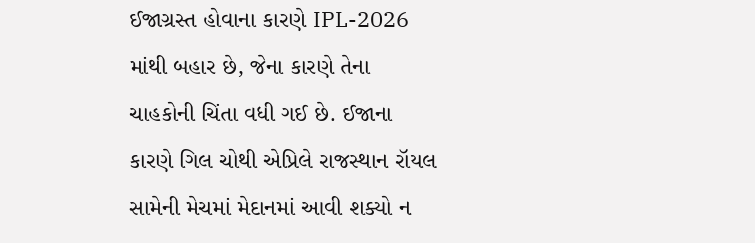ઈજાગ્રસ્ત હોવાના કારણે IPL-2026 માંથી બહાર છે, જેના કારણે તેના ચાહકોની ચિંતા વધી ગઈ છે. ઈજાના કારણે ગિલ ચોથી એપ્રિલે રાજસ્થાન રૉયલ સામેની મેચમાં મેદાનમાં આવી શક્યો ન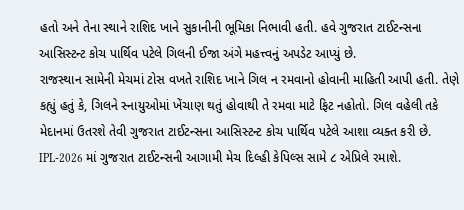હતો અને તેના સ્થાને રાશિદ ખાને સુકાનીની ભૂમિકા નિભાવી હતી. હવે ગુજરાત ટાઈટન્સના આસિસ્ટન્ટ કોચ પાર્થિવ પટેલે ગિલની ઈજા અંગે મહત્ત્વનું અપડેટ આપ્યું છે.
રાજસ્થાન સામેની મેચમાં ટોસ વખતે રાશિદ ખાને ગિલ ન રમવાનો હોવાની માહિતી આપી હતી. તેણે કહ્યું હતું કે, ગિલને સ્નાયુઓમાં ખેંચાણ થતું હોવાથી તે રમવા માટે ફિટ નહોતો. ગિલ વહેલી તકે મેદાનમાં ઉતરશે તેવી ગુજરાત ટાઈટન્સના આસિસ્ટન્ટ કોચ પાર્થિવ પટેલે આશા વ્યક્ત કરી છે.
IPL-2026 માં ગુજરાત ટાઈટન્સની આગામી મેચ દિલ્હી કેપિલ્સ સામે ૮ એપ્રિલે રમાશે.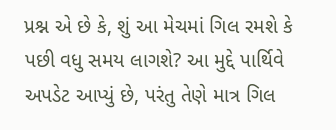પ્રશ્ન એ છે કે, શું આ મેચમાં ગિલ રમશે કે પછી વધુ સમય લાગશે? આ મુદ્દે પાર્થિવે અપડેટ આપ્યું છે, પરંતુ તેણે માત્ર ગિલ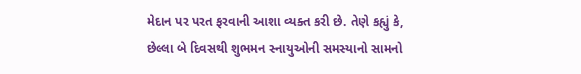મેદાન પર પરત ફરવાની આશા વ્યક્ત કરી છે. તેણે કહ્યું કે, છેલ્લા બે દિવસથી શુભમન સ્નાયુઓની સમસ્યાનો સામનો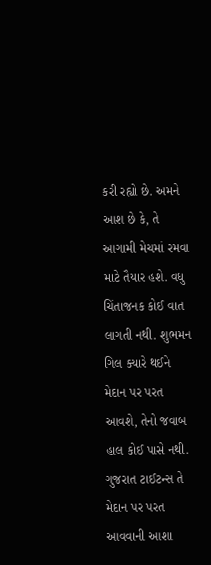કરી રહ્યો છે. અમને આશ છે કે, તે આગામી મેચમાં રમવા માટે તૈયાર હશે. વધુ ચિંતાજનક કોઈ વાત લાગતી નથી. શુભમન ગિલ ક્યારે થઈને મેદાન પર પરત આવશે, તેનો જવાબ હાલ કોઈ પાસે નથી. ગુજરાત ટાઈટન્સ તે મેદાન પર પરત આવવાની આશા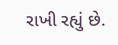રાખી રહ્યું છે.